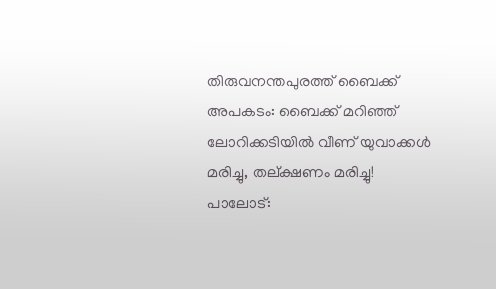തിരുവനന്തപുരത്ത് ബൈക്ക് അപകടം: ബൈക്ക് മറിഞ്ഞ് ലോറിക്കടിയിൽ വീണ് യുവാക്കൾ മരിച്ചു, തല്ക്ഷണം മരിച്ചു!
പാലോട്: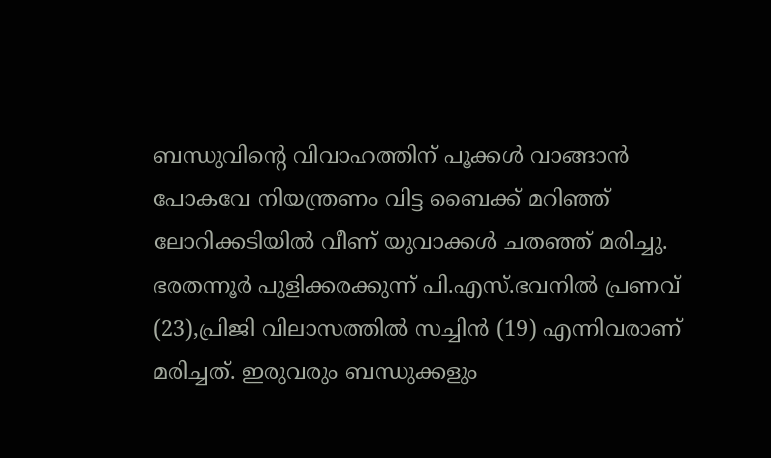ബന്ധുവിന്റെ വിവാഹത്തിന് പൂക്കൾ വാങ്ങാൻ പോകവേ നിയന്ത്രണം വിട്ട ബൈക്ക് മറിഞ്ഞ് ലോറിക്കടിയിൽ വീണ് യുവാക്കൾ ചതഞ്ഞ് മരിച്ചു. ഭരതന്നൂർ പുളിക്കരക്കുന്ന് പി.എസ്.ഭവനിൽ പ്രണവ് (23),പ്രിജി വിലാസത്തിൽ സച്ചിൻ (19) എന്നിവരാണ് മരിച്ചത്. ഇരുവരും ബന്ധുക്കളും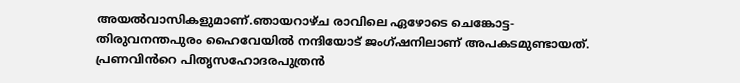അയൽവാസികളുമാണ്.ഞായറാഴ്ച രാവിലെ ഏഴോടെ ചെങ്കോട്ട-തിരുവനന്തപുരം ഹൈവേയിൽ നന്ദിയോട് ജംഗ്ഷനിലാണ് അപകടമുണ്ടായത്.
പ്രണവിൻറെ പിതൃസഹോദരപുത്രൻ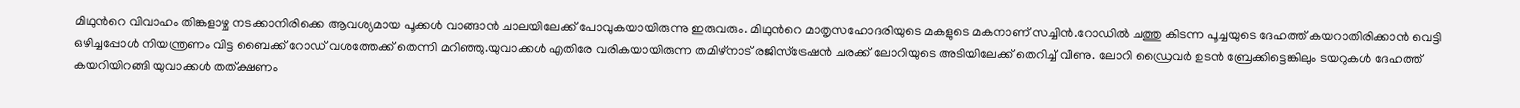മിഥുൻറെ വിവാഹം തിങ്കളാഴ്ച നടക്കാനിരിക്കെ ആവശ്യമായ പൂക്കൾ വാങ്ങാൻ ചാലയിലേക്ക് പോവുകയായിരുന്നു ഇരുവരും. മിഥുൻറെ മാതൃസഹോദരിയുടെ മകളുടെ മകനാണ് സച്ചിൻ.റോഡിൽ ചത്തു കിടന്ന പൂച്ചയുടെ ദേഹത്ത് കയറാതിരിക്കാൻ വെട്ടി ഒഴിച്ചപ്പോൾ നിയന്ത്രണം വിട്ട ബൈക്ക് റോഡ് വശത്തേക്ക് തെന്നി മറിഞ്ഞു.യുവാക്കൾ എതിരേ വരികയായിരുന്ന തമിഴ്നാട് രജിസ്ട്രേഷൻ ചരക്ക് ലോറിയുടെ അടിയിലേക്ക് തെറിച്ച് വീണു. ലോറി ഡ്രൈവർ ഉടൻ ബ്രേക്കിട്ടെങ്കിലും ടയറുകൾ ദേഹത്ത് കയറിയിറങ്ങി യുവാക്കൾ തത്ക്ഷണം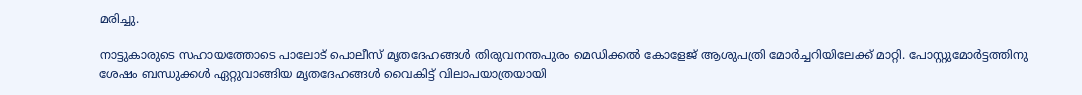മരിച്ചു.

നാട്ടുകാരുടെ സഹായത്തോടെ പാലോട് പൊലീസ് മൃതദേഹങ്ങൾ തിരുവനന്തപുരം മെഡിക്കൽ കോളേജ് ആശുപത്രി മോർച്ചറിയിലേക്ക് മാറ്റി. പോസ്റ്റുമോർട്ടത്തിനു ശേഷം ബന്ധുക്കൾ ഏറ്റുവാങ്ങിയ മൃതദേഹങ്ങൾ വൈകിട്ട് വിലാപയാത്രയായി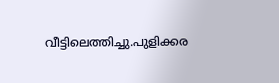വീട്ടിലെത്തിച്ചു.പുളിക്കര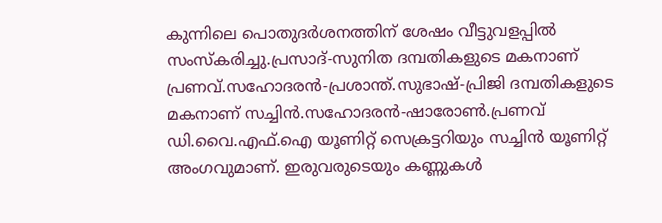കുന്നിലെ പൊതുദർശനത്തിന് ശേഷം വീട്ടുവളപ്പിൽ സംസ്കരിച്ചു.പ്രസാദ്-സുനിത ദമ്പതികളുടെ മകനാണ് പ്രണവ്.സഹോദരൻ-പ്രശാന്ത്.സുഭാഷ്-പ്രിജി ദമ്പതികളുടെ മകനാണ് സച്ചിൻ.സഹോദരൻ-ഷാരോൺ.പ്രണവ് ഡി.വൈ.എഫ്.ഐ യൂണിറ്റ് സെക്രട്ടറിയും സച്ചിൻ യൂണിറ്റ് അംഗവുമാണ്. ഇരുവരുടെയും കണ്ണുകൾ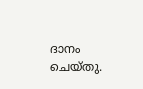ദാനം ചെയ്തു.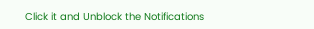Click it and Unblock the Notifications